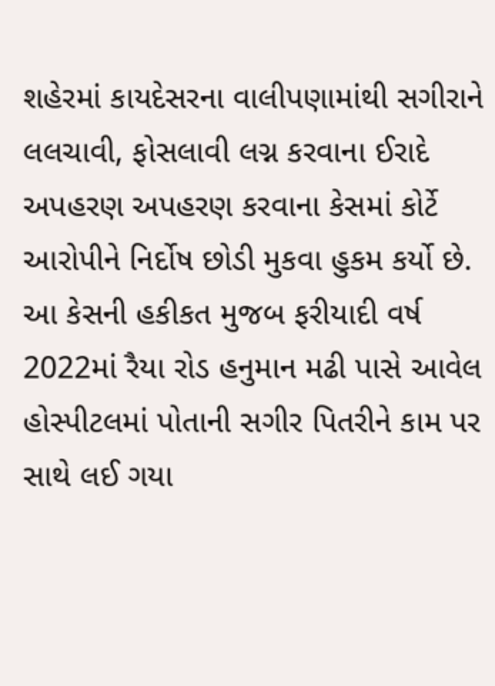શહેરમાં કાયદેસરના વાલીપણામાંથી સગીરાને લલચાવી, ફોસલાવી લગ્ન કરવાના ઈરાદે અપહરણ અપહરણ કરવાના કેસમાં કોર્ટે આરોપીને નિર્દોષ છોડી મુકવા હુકમ કર્યો છે. આ કેસની હકીકત મુજબ ફરીયાદી વર્ષ 2022માં રૈયા રોડ હનુમાન મઢી પાસે આવેલ હોસ્પીટલમાં પોતાની સગીર પિતરીને કામ પર સાથે લઈ ગયા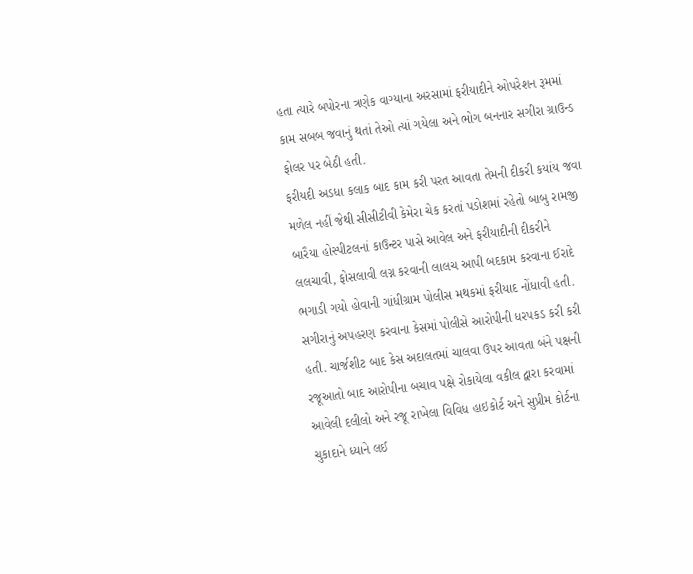હતા ત્યારે બપોરના ત્રણેક વાગ્યાના અરસામાં ફરીયાદીને ઓપરેશન રૂમમાં કામ સબબ જવાનું થતાં તેઓ ત્યાં ગયેલા અને ભોગ બનનાર સગીરા ગ્રાઉન્ડ ફોલર પર બેઠી હતી.
ફરીયદી અડધા કલાક બાદ કામ કરી પરત આવતા તેમની દીકરી કયાંય જવા મળેલ નહીં જેથી સીસીટીવી કેમેરા ચેક કરતાં પડોશમાં રહેતો બાબુ રામજી બારૈયા હોસ્પીટલનાં કાઉન્ટર પાસે આવેલ અને ફરીયાદીની દીકરીને લલચાવી, ફોસલાવી લગ્ન કરવાની લાલચ આપી બદકામ કરવાના ઈરાદે ભગાડી ગયો હોવાની ગાંધીગ્રામ પોલીસ મથકમાં ફરીયાદ નોંધાવી હતી.
સગીરાનું અપહરણ કરવાના કેસમાં પોલીસે આરોપીની ધરપકડ કરી કરી હતી. ચાર્જશીટ બાદ કેસ અદાલતમાં ચાલવા ઉપર આવતા બંને પક્ષની રજૂઆતો બાદ આરોપીના બચાવ પક્ષે રોકાયેલા વકીલ દ્વારા કરવામાં આવેલી દલીલો અને રજૂ રાખેલા વિવિધ હાઇકોર્ટ અને સુપ્રીમ કોર્ટના ચુકાદાને ધ્યાને લઈ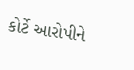કોર્ટે આરોપીને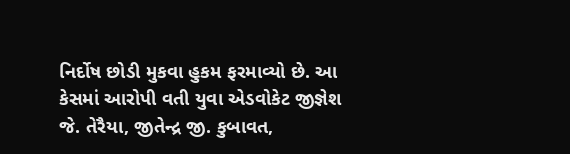નિર્દોષ છોડી મુકવા હુકમ ફરમાવ્યો છે. આ કેસમાં આરોપી વતી યુવા એડવોકેટ જીજ્ઞેશ જે. તેરૈયા, જીતેન્દ્ર જી. કુબાવત,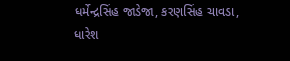ધર્મેન્દ્રસિંહ જાડેજા, કરણસિંહ ચાવડા, ધારેશ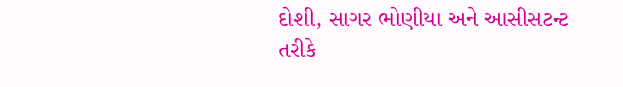દોશી, સાગર ભોણીયા અને આસીસટન્ટ તરીકે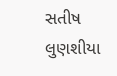સતીષ લુણશીયા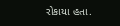રોકાયા હતા.